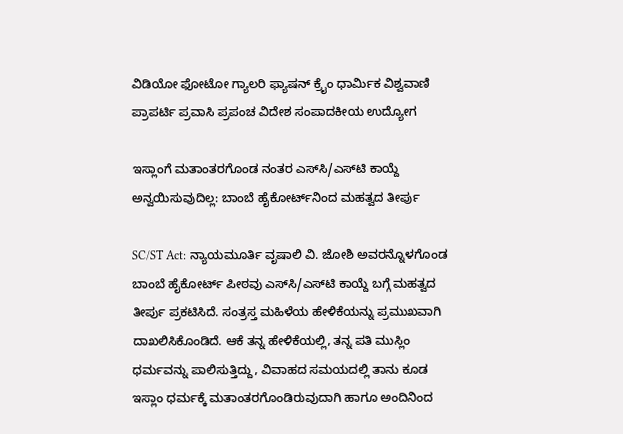ವಿಡಿಯೋ ಫೋಟೋ ಗ್ಯಾಲರಿ ಫ್ಯಾಷನ್ ಕ್ರೈಂ ಧಾರ್ಮಿಕ ವಿಶ್ವವಾಣಿ ಪ್ರಾಪರ್ಟಿ ಪ್ರವಾಸಿ ಪ್ರಪಂಚ ವಿದೇಶ ಸಂಪಾದಕೀಯ ಉದ್ಯೋಗ

ಇಸ್ಲಾಂಗೆ ಮತಾಂತರಗೊಂಡ ನಂತರ ಎಸ್‌ಸಿ/ಎಸ್‌ಟಿ ಕಾಯ್ದೆ ಅನ್ವಯಿಸುವುದಿಲ್ಲ: ಬಾಂಬೆ ಹೈಕೋರ್ಟ್‌ನಿಂದ ಮಹತ್ವದ ತೀರ್ಪು

SC/ST Act: ನ್ಯಾಯಮೂರ್ತಿ ವೃಷಾಲಿ ವಿ. ಜೋಶಿ ಅವರನ್ನೊಳಗೊಂಡ ಬಾಂಬೆ ಹೈಕೋರ್ಟ್‌ ಪೀಠವು ಎಸ್‌ಸಿ/ಎಸ್‌ಟಿ ಕಾಯ್ದೆ ಬಗ್ಗೆ ಮಹತ್ವದ ತೀರ್ಪು ಪ್ರಕಟಿಸಿದೆ. ಸಂತ್ರಸ್ತ ಮಹಿಳೆಯ ಹೇಳಿಕೆಯನ್ನು ಪ್ರಮುಖವಾಗಿ ದಾಖಲಿಸಿಕೊಂಡಿದೆ. ಆಕೆ ತನ್ನ ಹೇಳಿಕೆಯಲ್ಲಿ, ತನ್ನ ಪತಿ ಮುಸ್ಲಿಂ ಧರ್ಮವನ್ನು ಪಾಲಿಸುತ್ತಿದ್ದು, ವಿವಾಹದ ಸಮಯದಲ್ಲಿ ತಾನು ಕೂಡ ಇಸ್ಲಾಂ ಧರ್ಮಕ್ಕೆ ಮತಾಂತರಗೊಂಡಿರುವುದಾಗಿ ಹಾಗೂ ಅಂದಿನಿಂದ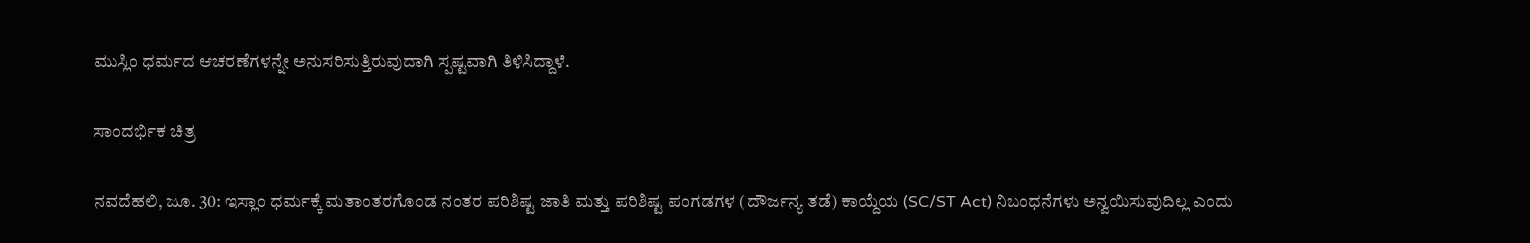ಮುಸ್ಲಿಂ ಧರ್ಮದ ಆಚರಣೆಗಳನ್ನೇ ಅನುಸರಿಸುತ್ತಿರುವುದಾಗಿ ಸ್ಪಷ್ಟವಾಗಿ ತಿಳಿಸಿದ್ದಾಳೆ.

ಸಾಂದರ್ಭಿಕ ಚಿತ್ರ

ನವದೆಹಲಿ, ಜೂ. 30: ಇಸ್ಲಾಂ ಧರ್ಮಕ್ಕೆ ಮತಾಂತರಗೊಂಡ ನಂತರ ಪರಿಶಿಷ್ಟ ಜಾತಿ ಮತ್ತು ಪರಿಶಿಷ್ಟ ಪಂಗಡಗಳ (ದೌರ್ಜನ್ಯ ತಡೆ) ಕಾಯ್ದೆಯ (SC/ST Act) ನಿಬಂಧನೆಗಳು ಅನ್ವಯಿಸುವುದಿಲ್ಲ ಎಂದು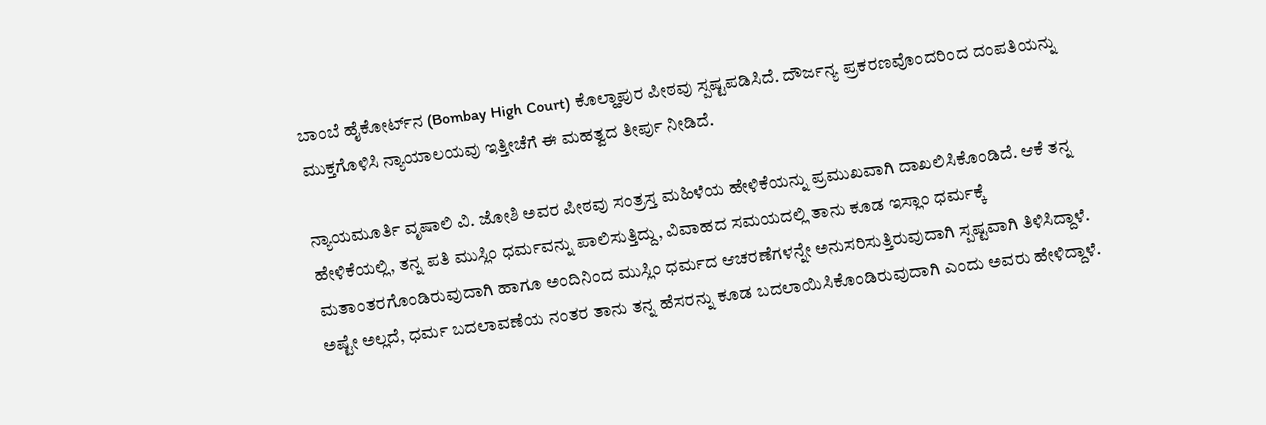ಬಾಂಬೆ ಹೈಕೋರ್ಟ್‌ನ (Bombay High Court) ಕೊಲ್ಹಾಪುರ ಪೀಠವು ಸ್ಪಷ್ಟಪಡಿಸಿದೆ. ದೌರ್ಜನ್ಯ ಪ್ರಕರಣವೊಂದರಿಂದ ದಂಪತಿಯನ್ನು ಮುಕ್ತಗೊಳಿಸಿ ನ್ಯಾಯಾಲಯವು ಇತ್ತೀಚೆಗೆ ಈ ಮಹತ್ವದ ತೀರ್ಪು ನೀಡಿದೆ.

ನ್ಯಾಯಮೂರ್ತಿ ವೃಷಾಲಿ ವಿ. ಜೋಶಿ ಅವರ ಪೀಠವು ಸಂತ್ರಸ್ತ ಮಹಿಳೆಯ ಹೇಳಿಕೆಯನ್ನು ಪ್ರಮುಖವಾಗಿ ದಾಖಲಿಸಿಕೊಂಡಿದೆ. ಆಕೆ ತನ್ನ ಹೇಳಿಕೆಯಲ್ಲಿ, ತನ್ನ ಪತಿ ಮುಸ್ಲಿಂ ಧರ್ಮವನ್ನು ಪಾಲಿಸುತ್ತಿದ್ದು, ವಿವಾಹದ ಸಮಯದಲ್ಲಿ ತಾನು ಕೂಡ ಇಸ್ಲಾಂ ಧರ್ಮಕ್ಕೆ ಮತಾಂತರಗೊಂಡಿರುವುದಾಗಿ ಹಾಗೂ ಅಂದಿನಿಂದ ಮುಸ್ಲಿಂ ಧರ್ಮದ ಆಚರಣೆಗಳನ್ನೇ ಅನುಸರಿಸುತ್ತಿರುವುದಾಗಿ ಸ್ಪಷ್ಟವಾಗಿ ತಿಳಿಸಿದ್ದಾಳೆ. ಅಷ್ಟೇ ಅಲ್ಲದೆ, ಧರ್ಮ ಬದಲಾವಣೆಯ ನಂತರ ತಾನು ತನ್ನ ಹೆಸರನ್ನು ಕೂಡ ಬದಲಾಯಿಸಿಕೊಂಡಿರುವುದಾಗಿ ಎಂದು ಅವರು ಹೇಳಿದ್ದಾಳೆ.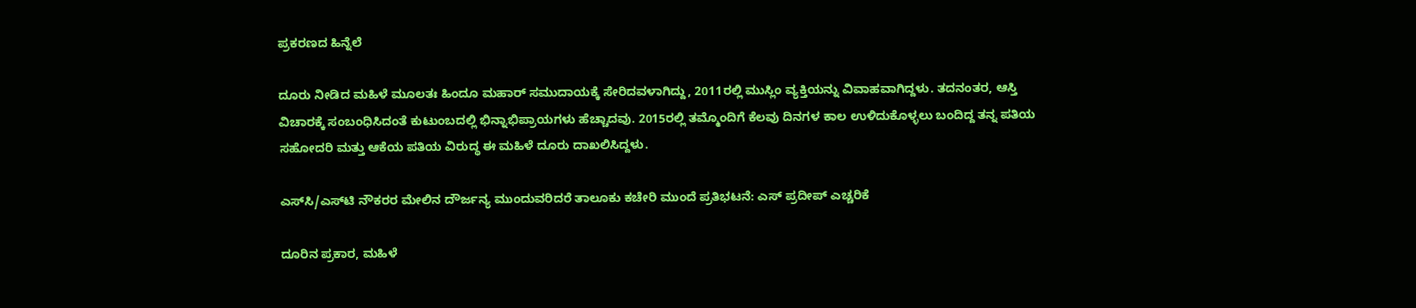ಪ್ರಕರಣದ ಹಿನ್ನೆಲೆ

ದೂರು ನೀಡಿದ ಮಹಿಳೆ ಮೂಲತಃ ಹಿಂದೂ ಮಹಾರ್ ಸಮುದಾಯಕ್ಕೆ ಸೇರಿದವಳಾಗಿದ್ದು, 2011ರಲ್ಲಿ ಮುಸ್ಲಿಂ ವ್ಯಕ್ತಿಯನ್ನು ವಿವಾಹವಾಗಿದ್ದಳು. ತದನಂತರ, ಆಸ್ತಿ ವಿಚಾರಕ್ಕೆ ಸಂಬಂಧಿಸಿದಂತೆ ಕುಟುಂಬದಲ್ಲಿ ಭಿನ್ನಾಭಿಪ್ರಾಯಗಳು ಹೆಚ್ಚಾದವು. 2015ರಲ್ಲಿ ತಮ್ಮೊಂದಿಗೆ ಕೆಲವು ದಿನಗಳ ಕಾಲ ಉಳಿದುಕೊಳ್ಳಲು ಬಂದಿದ್ದ ತನ್ನ ಪತಿಯ ಸಹೋದರಿ ಮತ್ತು ಆಕೆಯ ಪತಿಯ ವಿರುದ್ಧ ಈ ಮಹಿಳೆ ದೂರು ದಾಖಲಿಸಿದ್ದಳು.

ಎಸ್‌ಸಿ/ಎಸ್‌ಟಿ ನೌಕರರ ಮೇಲಿನ ದೌರ್ಜನ್ಯ ಮುಂದುವರಿದರೆ ತಾಲೂಕು ಕಚೇರಿ ಮುಂದೆ ಪ್ರತಿಭಟನೆ: ಎಸ್‌ ಪ್ರದೀಪ್‌ ಎಚ್ಚರಿಕೆ

ದೂರಿನ ಪ್ರಕಾರ, ಮಹಿಳೆ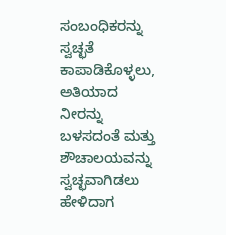ಸಂಬಂಧಿಕರನ್ನು ಸ್ವಚ್ಛತೆ ಕಾಪಾಡಿಕೊಳ್ಳಲು, ಅತಿಯಾದ ನೀರನ್ನು ಬಳಸದಂತೆ ಮತ್ತು ಶೌಚಾಲಯವನ್ನು ಸ್ವಚ್ಛವಾಗಿಡಲು ಹೇಳಿದಾಗ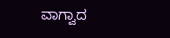ವಾಗ್ವಾದ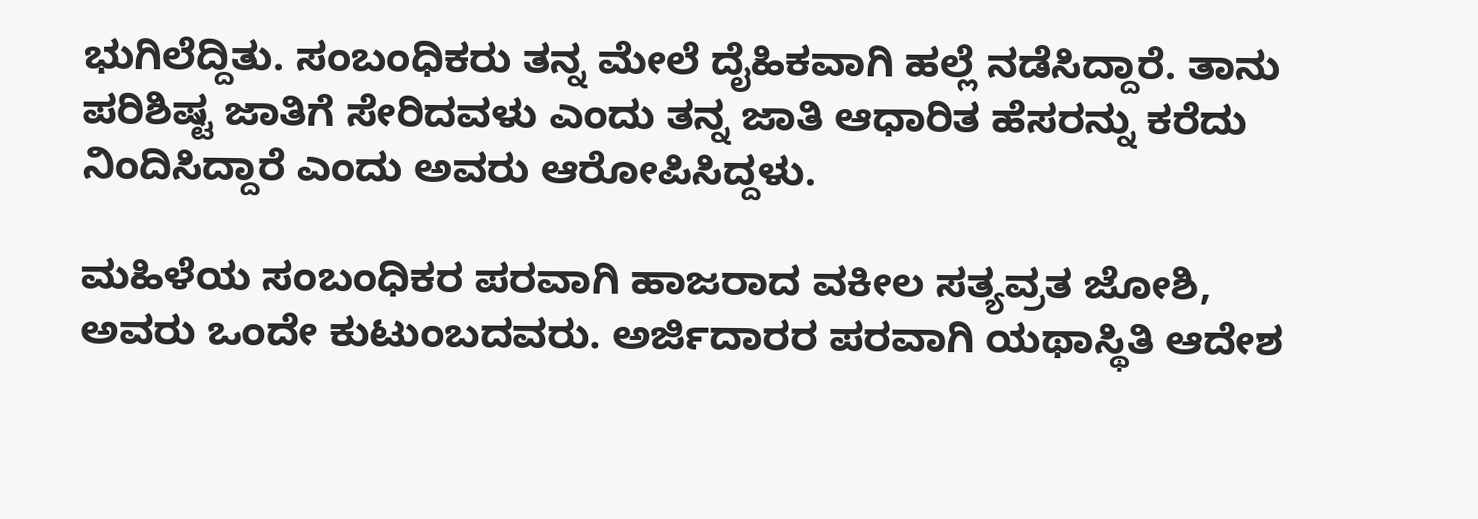ಭುಗಿಲೆದ್ದಿತು. ಸಂಬಂಧಿಕರು ತನ್ನ ಮೇಲೆ ದೈಹಿಕವಾಗಿ ಹಲ್ಲೆ ನಡೆಸಿದ್ದಾರೆ. ತಾನು ಪರಿಶಿಷ್ಟ ಜಾತಿಗೆ ಸೇರಿದವಳು ಎಂದು ತನ್ನ ಜಾತಿ ಆಧಾರಿತ ಹೆಸರನ್ನು ಕರೆದು ನಿಂದಿಸಿದ್ದಾರೆ ಎಂದು ಅವರು ಆರೋಪಿಸಿದ್ದಳು.

ಮಹಿಳೆಯ ಸಂಬಂಧಿಕರ ಪರವಾಗಿ ಹಾಜರಾದ ವಕೀಲ ಸತ್ಯವ್ರತ ಜೋಶಿ, ಅವರು ಒಂದೇ ಕುಟುಂಬದವರು. ಅರ್ಜಿದಾರರ ಪರವಾಗಿ ಯಥಾಸ್ಥಿತಿ ಆದೇಶ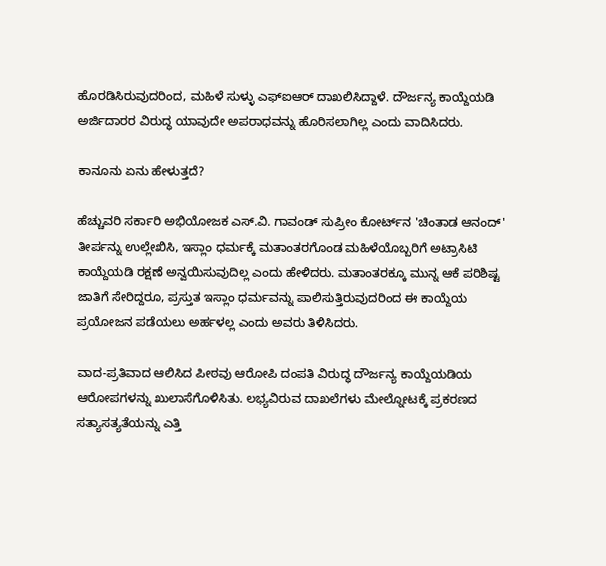ಹೊರಡಿಸಿರುವುದರಿಂದ, ಮಹಿಳೆ ಸುಳ್ಳು ಎಫ್‌ಐಆರ್ ದಾಖಲಿಸಿದ್ದಾಳೆ. ದೌರ್ಜನ್ಯ ಕಾಯ್ದೆಯಡಿ ಅರ್ಜಿದಾರರ ವಿರುದ್ಧ ಯಾವುದೇ ಅಪರಾಧವನ್ನು ಹೊರಿಸಲಾಗಿಲ್ಲ ಎಂದು ವಾದಿಸಿದರು.

ಕಾನೂನು ಏನು ಹೇಳುತ್ತದೆ?

ಹೆಚ್ಚುವರಿ ಸರ್ಕಾರಿ ಅಭಿಯೋಜಕ ಎಸ್.ವಿ. ಗಾವಂಡ್ ಸುಪ್ರೀಂ ಕೋರ್ಟ್‌ನ 'ಚಿಂತಾಡ ಆನಂದ್' ತೀರ್ಪನ್ನು ಉಲ್ಲೇಖಿಸಿ, ಇಸ್ಲಾಂ ಧರ್ಮಕ್ಕೆ ಮತಾಂತರಗೊಂಡ ಮಹಿಳೆಯೊಬ್ಬರಿಗೆ ಅಟ್ರಾಸಿಟಿ ಕಾಯ್ದೆಯಡಿ ರಕ್ಷಣೆ ಅನ್ವಯಿಸುವುದಿಲ್ಲ ಎಂದು ಹೇಳಿದರು. ಮತಾಂತರಕ್ಕೂ ಮುನ್ನ ಆಕೆ ಪರಿಶಿಷ್ಟ ಜಾತಿಗೆ ಸೇರಿದ್ದರೂ, ಪ್ರಸ್ತುತ ಇಸ್ಲಾಂ ಧರ್ಮವನ್ನು ಪಾಲಿಸುತ್ತಿರುವುದರಿಂದ ಈ ಕಾಯ್ದೆಯ ಪ್ರಯೋಜನ ಪಡೆಯಲು ಅರ್ಹಳಲ್ಲ ಎಂದು ಅವರು ತಿಳಿಸಿದರು.

ವಾದ-ಪ್ರತಿವಾದ ಆಲಿಸಿದ ಪೀಠವು ಆರೋಪಿ ದಂಪತಿ ವಿರುದ್ಧ ದೌರ್ಜನ್ಯ ಕಾಯ್ದೆಯಡಿಯ ಆರೋಪಗಳನ್ನು ಖುಲಾಸೆಗೊಳಿಸಿತು. ಲಭ್ಯವಿರುವ ದಾಖಲೆಗಳು ಮೇಲ್ನೋಟಕ್ಕೆ ಪ್ರಕರಣದ ಸತ್ಯಾಸತ್ಯತೆಯನ್ನು ಎತ್ತಿ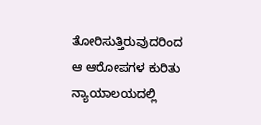ತೋರಿಸುತ್ತಿರುವುದರಿಂದ ಆ ಆರೋಪಗಳ ಕುರಿತು ನ್ಯಾಯಾಲಯದಲ್ಲಿ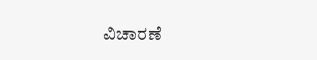ವಿಚಾರಣೆ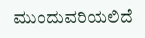ಮುಂದುವರಿಯಲಿದೆ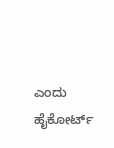ಎಂದು ಹೈಕೋರ್ಟ್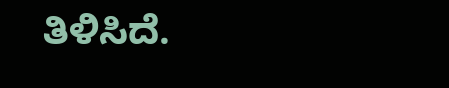ತಿಳಿಸಿದೆ.